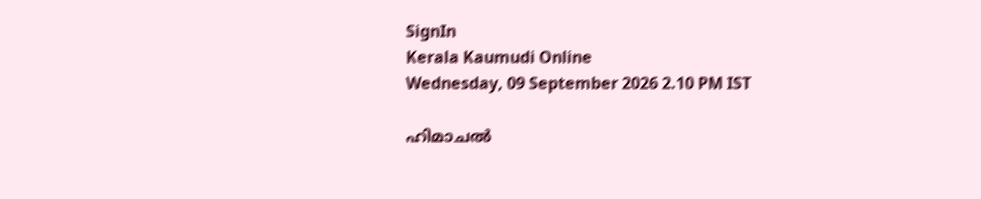SignIn
Kerala Kaumudi Online
Wednesday, 09 September 2026 2.10 PM IST

ഹിമാചൽ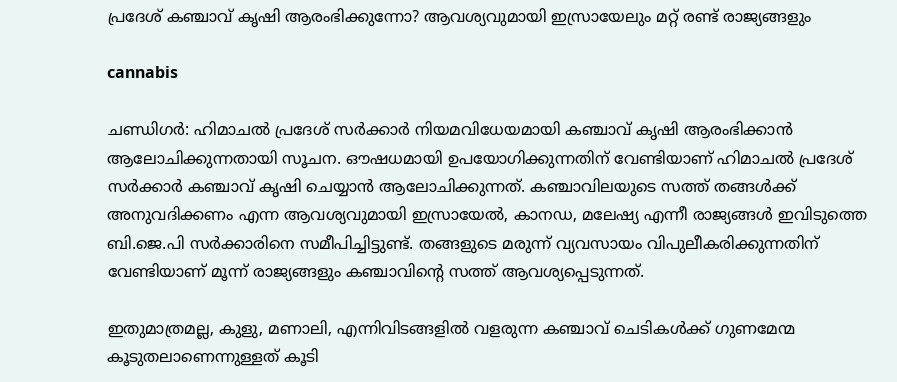പ്രദേശ് കഞ്ചാവ് കൃഷി ആരംഭിക്കുന്നോ? ആവശ്യവുമായി ഇസ്രായേലും മറ്റ് രണ്ട് രാജ്യങ്ങളും

cannabis

ചണ്ഡിഗർ: ഹിമാചൽ പ്രദേശ് സർക്കാർ നിയമവിധേയമായി കഞ്ചാവ് കൃഷി ആരംഭിക്കാൻ ആലോചിക്കുന്നതായി സൂചന. ഔഷധമായി ഉപയോഗിക്കുന്നതിന് വേണ്ടിയാണ് ഹിമാചൽ പ്രദേശ് സർക്കാർ കഞ്ചാവ് കൃഷി ചെയ്യാൻ ആലോചിക്കുന്നത്. കഞ്ചാവിലയുടെ സത്ത് തങ്ങൾക്ക് അനുവദിക്കണം എന്ന ആവശ്യവുമായി ഇസ്രായേൽ, കാനഡ, മലേഷ്യ എന്നീ രാജ്യങ്ങൾ ഇവിടുത്തെ ബി.ജെ.പി സർക്കാരിനെ സമീപിച്ചിട്ടുണ്ട്. തങ്ങളുടെ മരുന്ന് വ്യവസായം വിപുലീകരിക്കുന്നതിന് വേണ്ടിയാണ് മൂന്ന് രാജ്യങ്ങളും കഞ്ചാവിന്റെ സത്ത് ആവശ്യപ്പെടുന്നത്.

ഇതുമാത്രമല്ല, കുളു, മണാലി, എന്നിവിടങ്ങളിൽ വളരുന്ന കഞ്ചാവ് ചെടികൾക്ക് ഗുണമേന്മ കൂടുതലാണെന്നുള്ളത് കൂടി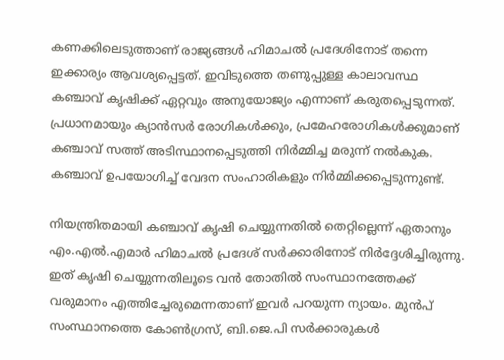കണക്കിലെടുത്താണ് രാജ്യങ്ങൾ ഹിമാചൽ പ്രദേശിനോട് തന്നെ ഇക്കാര്യം ആവശ്യപ്പെട്ടത്. ഇവിടുത്തെ തണുപ്പുള്ള കാലാവസ്ഥ കഞ്ചാവ് കൃഷിക്ക് ഏറ്റവും അനുയോജ്യം എന്നാണ് കരുതപ്പെടുന്നത്. പ്രധാനമായും ക്യാൻസർ രോഗികൾക്കും, പ്രമേഹരോഗികൾക്കുമാണ് കഞ്ചാവ് സത്ത് അടിസ്ഥാനപ്പെടുത്തി നിർമ്മിച്ച മരുന്ന് നൽകുക. കഞ്ചാവ് ഉപയോഗിച്ച് വേദന സംഹാരികളും നിർമ്മിക്കപ്പെടുന്നുണ്ട്.

നിയന്ത്രിതമായി കഞ്ചാവ് കൃഷി ചെയ്യുന്നതിൽ തെറ്റില്ലെന്ന് ഏതാനും എം.എൽ.എമാർ ഹിമാചൽ പ്രദേശ് സർക്കാരിനോട് നിർദ്ദേശിച്ചിരുന്നു. ഇത് കൃഷി ചെയ്യുന്നതിലൂടെ വൻ തോതിൽ സംസ്ഥാനത്തേക്ക് വരുമാനം എത്തിച്ചേരുമെന്നതാണ് ഇവർ പറയുന്ന ന്യായം. മുൻപ് സംസ്ഥാനത്തെ കോൺഗ്രസ്, ബി.ജെ.പി സർക്കാരുകൾ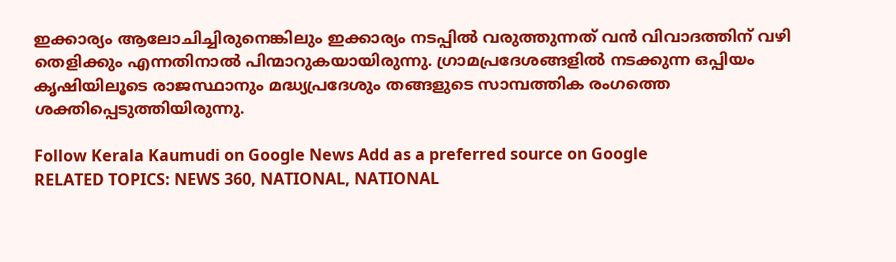ഇക്കാര്യം ആലോചിച്ചിരുനെങ്കിലും ഇക്കാര്യം നടപ്പിൽ വരുത്തുന്നത് വൻ വിവാദത്തിന് വഴി തെളിക്കും എന്നതിനാൽ പിന്മാറുകയായിരുന്നു. ഗ്രാമപ്രദേശങ്ങളിൽ നടക്കുന്ന ഒപ്പിയം കൃഷിയിലൂടെ രാജസ്ഥാനും മദ്ധ്യപ്രദേശും തങ്ങളുടെ സാമ്പത്തിക രംഗത്തെ ശക്തിപ്പെടുത്തിയിരുന്നു.

Follow Kerala Kaumudi on Google News Add as a preferred source on Google
RELATED TOPICS: NEWS 360, NATIONAL, NATIONAL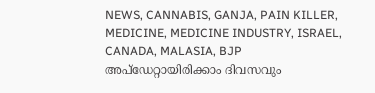NEWS, CANNABIS, GANJA, PAIN KILLER, MEDICINE, MEDICINE INDUSTRY, ISRAEL, CANADA, MALASIA, BJP
അപ്ഡേറ്റായിരിക്കാം ദിവസവും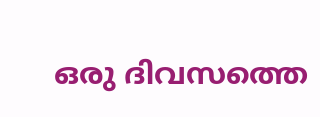ഒരു ദിവസത്തെ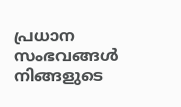പ്രധാന സംഭവങ്ങൾ നിങ്ങളുടെ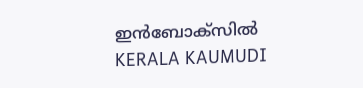ഇൻബോക്സിൽ
KERALA KAUMUDI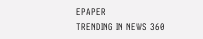EPAPER
TRENDING IN NEWS 360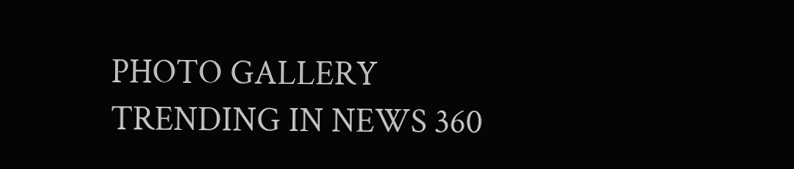PHOTO GALLERY
TRENDING IN NEWS 360